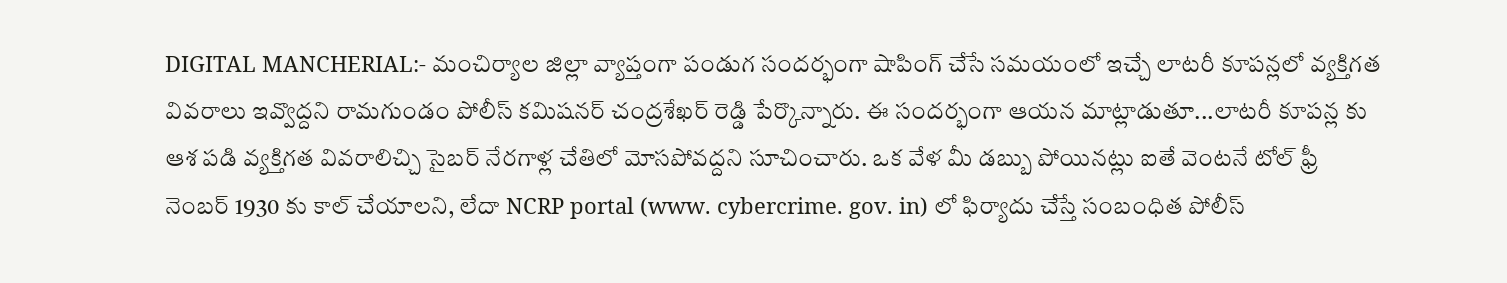DIGITAL MANCHERIAL:- మంచిర్యాల జిల్లా వ్యాప్తంగా పండుగ సందర్భంగా షాపింగ్ చేసే సమయంలో ఇచ్చే లాటరీ కూపన్లలో వ్యక్తిగత వివరాలు ఇవ్వొద్దని రామగుండం పోలీస్ కమిషనర్ చంద్రశేఖర్ రెడ్డి పేర్కొన్నారు. ఈ సందర్భంగా ఆయన మాట్లాడుతూ...లాటరీ కూపన్ల కు ఆశ పడి వ్యక్తిగత వివరాలిచ్చి సైబర్ నేరగాళ్ల చేతిలో మోసపోవద్దని సూచించారు. ఒక వేళ మీ డబ్బు పోయినట్లు ఐతే వెంటనే టోల్ ఫ్రీ నెంబర్ 1930 కు కాల్ చేయాలని, లేదా NCRP portal (www. cybercrime. gov. in) లో ఫిర్యాదు చేస్తే సంబంధిత పోలీస్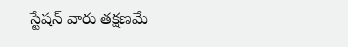స్టేషన్ వారు తక్షణమే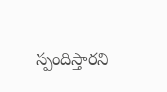స్పందిస్తారని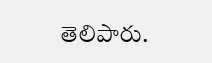తెలిపారు.